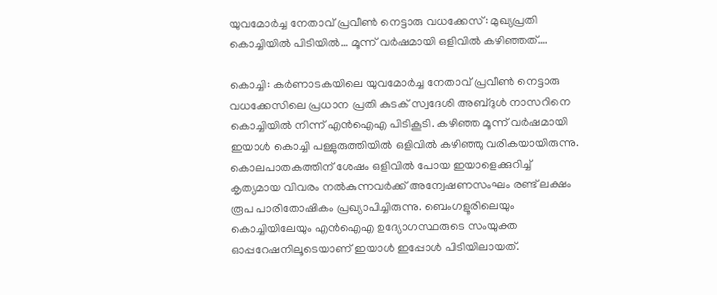യുവമോർച്ച നേതാവ് പ്രവീൺ നെട്ടാരു വധക്കേസ്: മുഖ്യപ്രതി കൊച്ചിയിൽ പിടിയിൽ… മൂന്ന് വർഷമായി ഒളിവിൽ കഴിഞ്ഞത്….

കൊച്ചി: കർണാടകയിലെ യുവമോർച്ച നേതാവ് പ്രവീൺ നെട്ടാരു വധക്കേസിലെ പ്രധാന പ്രതി കുടക് സ്വദേശി അബ്‌ദുൾ നാസറിനെ കൊച്ചിയിൽ നിന്ന് എൻഐഎ പിടികൂടി. കഴിഞ്ഞ മൂന്ന് വർഷമായി ഇയാൾ കൊച്ചി പള്ളുരുത്തിയിൽ ഒളിവിൽ കഴിഞ്ഞു വരികയായിരുന്നു. കൊലപാതകത്തിന് ശേഷം ഒളിവിൽ പോയ ഇയാളെക്കുറിച്ച് കൃത്യമായ വിവരം നൽകുന്നവർക്ക് അന്വേഷണസംഘം രണ്ട് ലക്ഷം രൂപ പാരിതോഷികം പ്രഖ്യാപിച്ചിരുന്നു. ബെംഗളൂരിലെയും കൊച്ചിയിലേയും എൻഐഎ ഉദ്യോഗസ്ഥരുടെ സംയുക്ത ഓപ്പറേഷനിലൂടെയാണ് ഇയാൾ ഇപ്പോൾ പിടിയിലായത്.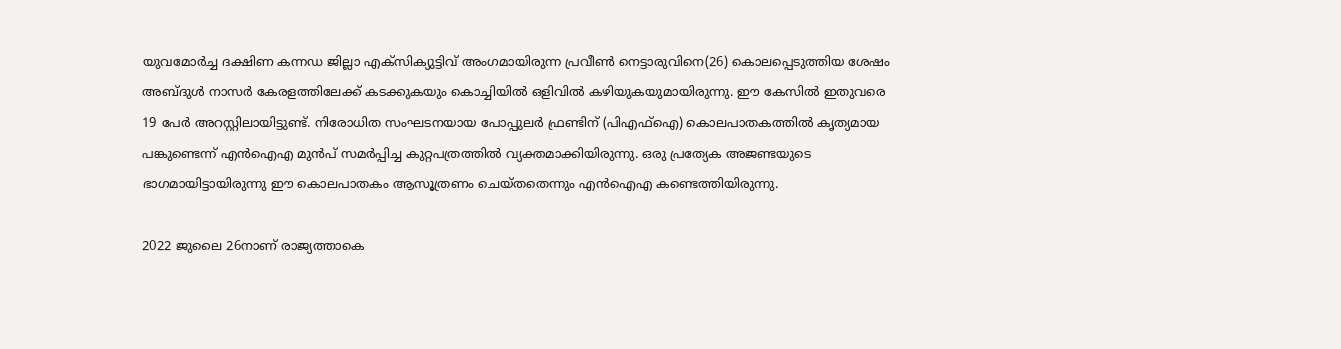യുവമോർച്ച ദക്ഷിണ കന്നഡ ജില്ലാ എക്‌സിക്യുട്ടിവ് അംഗമായിരുന്ന പ്രവീൺ നെട്ടാരുവിനെ(26) കൊലപ്പെടുത്തിയ ശേഷം അബ്ദുൾ നാസർ കേരളത്തിലേക്ക് കടക്കുകയും കൊച്ചിയിൽ ഒളിവിൽ കഴിയുകയുമായിരുന്നു. ഈ കേസിൽ ഇതുവരെ 19 പേർ അറസ്റ്റിലായിട്ടുണ്ട്. നിരോധിത സംഘടനയായ പോപ്പുലർ ഫ്രണ്ടിന് (പിഎഫ്ഐ) കൊലപാതകത്തിൽ കൃത്യമായ പങ്കുണ്ടെന്ന് എൻഐഎ മുൻപ് സമർപ്പിച്ച കുറ്റപത്രത്തിൽ വ്യക്തമാക്കിയിരുന്നു. ഒരു പ്രത്യേക അജണ്ടയുടെ ഭാഗമായിട്ടായിരുന്നു ഈ കൊലപാതകം ആസൂത്രണം ചെയ്തതെന്നും എൻഐഎ കണ്ടെത്തിയിരുന്നു.

2022 ജുലൈ 26നാണ് രാജ്യത്താകെ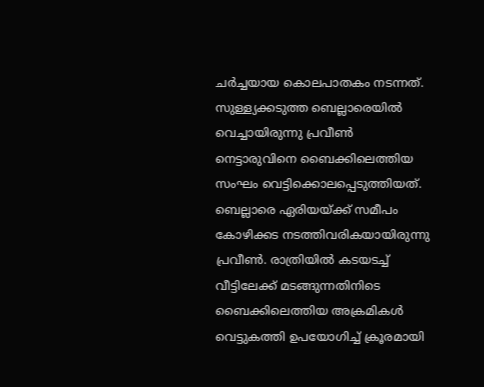ചർച്ചയായ കൊലപാതകം നടന്നത്. സുള്ള്യക്കടുത്ത ബെല്ലാരെയിൽ വെച്ചായിരുന്നു പ്രവീൺ നെട്ടാരുവിനെ ബൈക്കിലെത്തിയ സംഘം വെട്ടിക്കൊലപ്പെടുത്തിയത്. ബെല്ലാരെ ഏരിയയ്ക്ക് സമീപം കോഴിക്കട നടത്തിവരികയായിരുന്നു പ്രവീൺ. രാത്രിയിൽ കടയടച്ച് വീട്ടിലേക്ക് മടങ്ങുന്നതിനിടെ ബൈക്കിലെത്തിയ അക്രമികൾ വെട്ടുകത്തി ഉപയോഗിച്ച് ക്രൂരമായി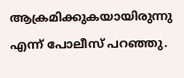ആക്രമിക്കുകയായിരുന്നു എന്ന് പോലീസ് പറഞ്ഞു.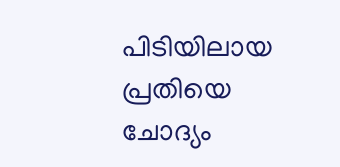പിടിയിലായ പ്രതിയെ ചോദ്യം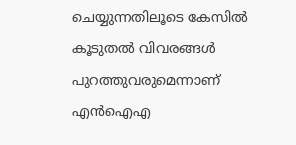ചെയ്യുന്നതിലൂടെ കേസിൽ കൂടുതൽ വിവരങ്ങൾ പുറത്തുവരുമെന്നാണ് എൻഐഎ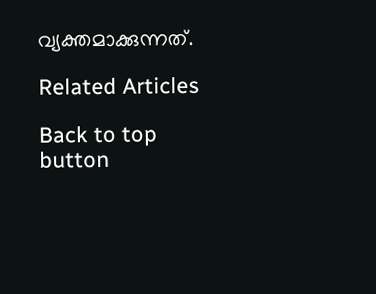വ്യക്തമാക്കുന്നത്.

Related Articles

Back to top button